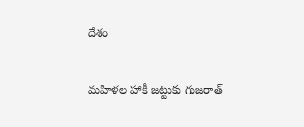దేశం

మహిళల హాకీ జట్టుకు గుజరాత్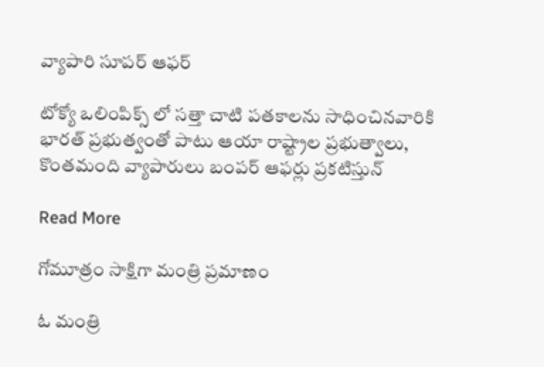వ్యాపారి సూపర్ ఆఫర్‌

టోక్యో ఒలింపిక్స్ లో సత్తా చాటి పతకాలను సాధించినవారికి భారత్ ప్రభుత్వంతో పాటు ఆయా రాష్ట్రాల ప్రభుత్వాలు, కొంతమంది వ్యాపారులు బంపర్ ఆఫర్లు ప్రకటిస్తున్

Read More

గోమూత్రం సాక్షిగా మంత్రి ప్రమాణం

ఓ మంత్రి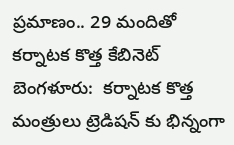ప్రమాణం.. 29 మందితో కర్నాటక కొత్త కేబినెట్  బెంగళూరు:  కర్నాటక కొత్త మంత్రులు ట్రెడిషన్ కు భిన్నంగా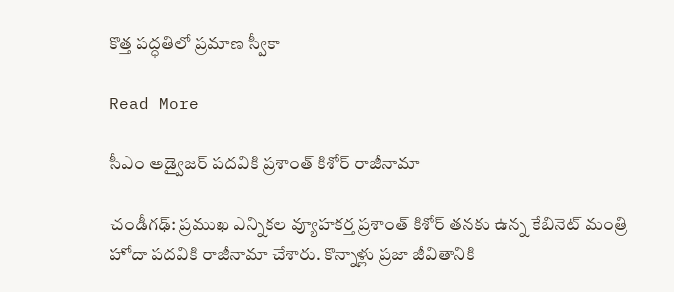కొత్త పద్ధతిలో ప్రమాణ స్వీకా

Read More

సీఎం అడ్వైజర్ పదవికి ప్రశాంత్ కిశోర్ రాజీనామా

చండీగఢ్: ప్రముఖ ఎన్నికల వ్యూహకర్త ప్రశాంత్ కిశోర్ తనకు ఉన్న కేబినెట్ మంత్రి హోదా పదవికి రాజీనామా చేశారు. కొన్నాళ్లు ప్రజా జీవితానికి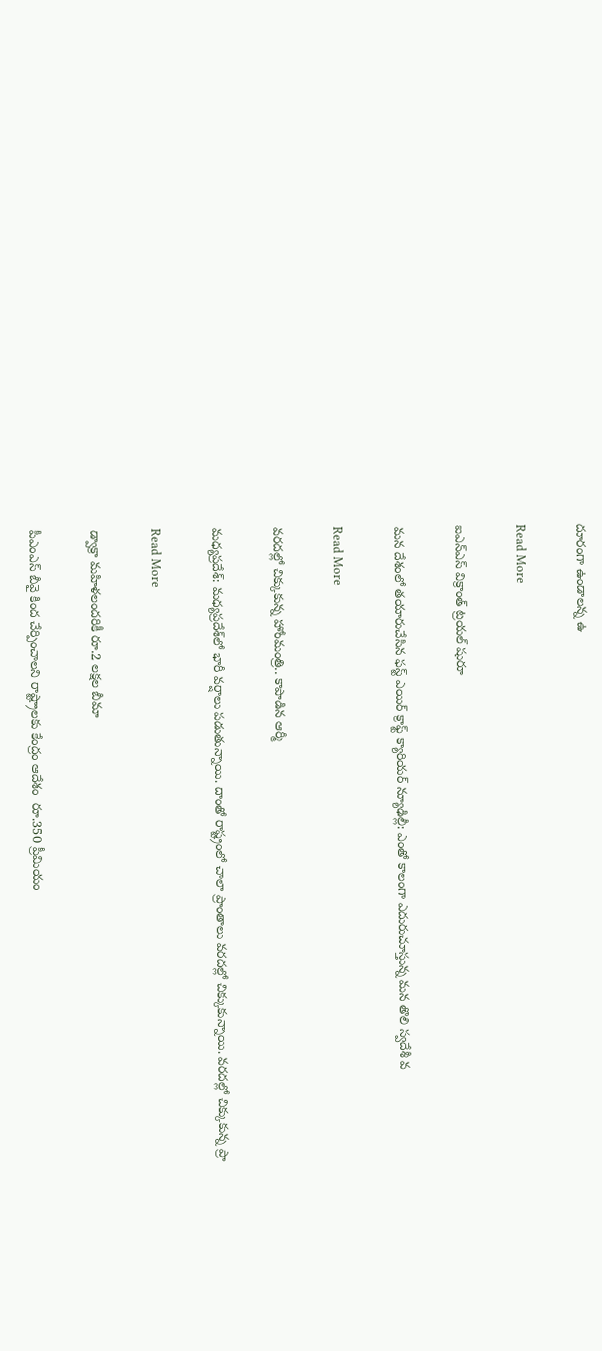దూరంగా ఉండాలన్న ఉ

Read More

ఐఎన్‌‌ఎస్‌‌ విక్రాంత్‌‌ ట్రయల్ షురూ

మన దేశంలో తయారుచేసిన ఫస్ట్ ఎయిర్‌‌ క్రాఫ్ట్‌‌ క్యారియర్‌‌ న్యూఢిల్లీ: ఎంతో కాలంగా ఎదురుచూస్తున్న మన తొలి స్వదేశీ వ

Read More

వరదల్లో చిక్కుకున్న హోంమంత్రి.. కాపాడిన ఆర్మీ

మధ్యప్రదేశ్‌: మధ్యప్రదేశ్‌లో భారీ వర్షాలు పడుతున్నాయి. దాంతో రాష్ట్రంలో చాలా ప్రాంతాలు వరదల్లో చిక్కుకున్నాయి. వరదల్లో చిక్కుకున్న ప్రా

Read More

డ్వాక్రా మహిళలందరికీ రూ.2 లక్షల బీమా

పీఎంఎస్ బీవై కింద చేర్పించాలని రాష్ట్రాలకు కేంద్రం ఆదేశం  రూ.350 ప్రీమియం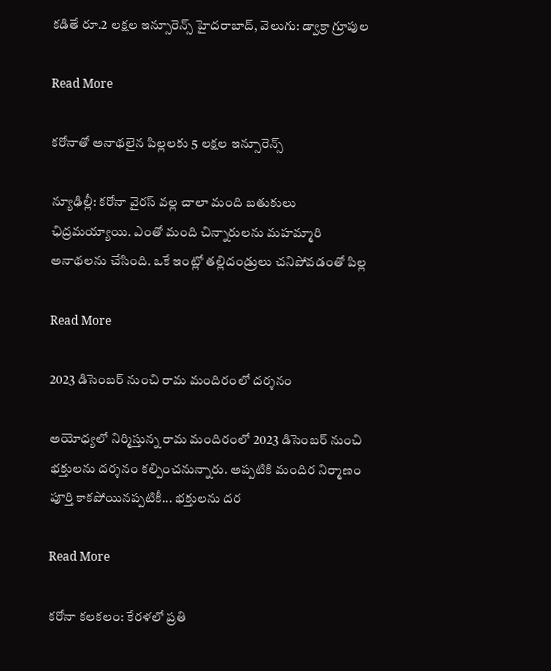కడితే రూ.2 లక్షల ఇన్సూరెన్స్ హైదరాబాద్, వెలుగు: డ్వాక్రా గ్రూపుల

Read More

కరోనాతో అనాథలైన పిల్లలకు 5 లక్షల ఇన్సూరెన్స్

న్యూఢిల్లీ: కరోనా వైరస్ వల్ల చాలా మంది బతుకులు ఛిద్రమయ్యాయి. ఎంతో మంది చిన్నారులను మహమ్మారి అనాథలను చేసింది. ఒకే ఇంట్లో తల్లిదండ్రులు చనిపోవడంతో పిల్ల

Read More

2023 డిసెంబర్ నుంచి రామ మందిరంలో దర్శనం

అయోధ్యలో నిర్మిస్తున్న రామ మందిరంలో 2023 డిసెంబర్ నుంచి భక్తులను దర్శనం కల్పించనున్నారు. అప్పటికి మందిర నిర్మాణం పూర్తి కాకపోయినప్పటికీ... భక్తులను దర

Read More

కరోనా కలకలం: కేరళలో ప్రతి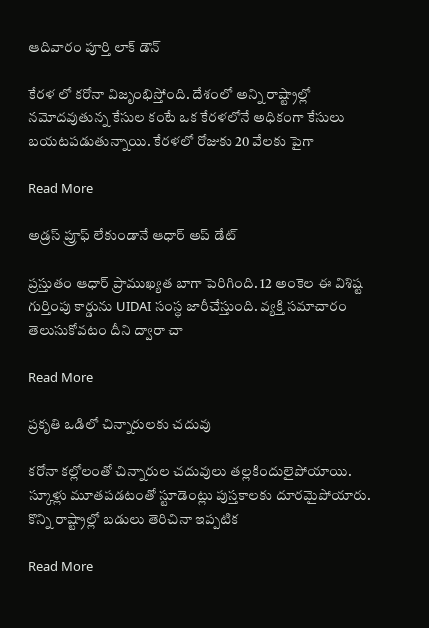ఆదివారం పూర్తి లాక్ డౌన్

కేరళ లో కరోనా విజృంభిస్తోంది. దేశంలో అన్ని రాష్ట్రాల్లో నమోదవుతున్న కేసుల కంటే ఒక కేరళలోనే అధికంగా కేసులు బయటపడుతున్నాయి. కేరళలో రోజుకు 20 వేలకు పైగా

Read More

అడ్రస్ ప్రూఫ్ లేకుండానే ఆధార్ అప్ డేట్

ప్రస్తుతం ఆధార్ ప్రాముఖ్యత బాగా పెరిగింది. 12 అంకెల ఈ విశిష్ట గుర్తింపు కార్డును UIDAI సంస్ధ జారీచేస్తుంది. వ్యక్తి సమాచారం తెలుసుకోవటం దీని ద్వారా చా

Read More

ప్రకృతి ఒడిలో చిన్నారులకు చదువు

కరోనా కల్లోలంతో చిన్నారుల చదువులు తల్లకిందులైపోయాయి. స్కూళ్లు మూతపడటంతో స్టూడెంట్లు పుస్తకాలకు దూరమైపోయారు. కొన్ని రాష్ట్రాల్లో బడులు తెరిచినా ఇప్పటిక

Read More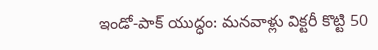ఇండో-పాక్ యుద్ధం: మనవాళ్లు విక్టరీ కొట్టి 50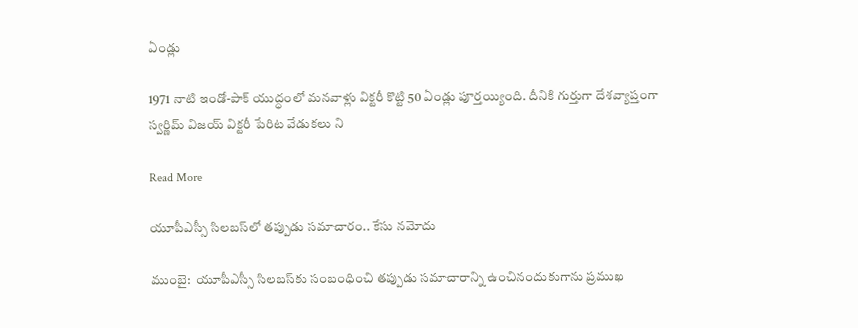ఏండ్లు

1971 నాటి ఇండో-పాక్ యుద్ధంలో మనవాళ్లు విక్టరీ కొట్టి 50 ఏండ్లు పూర్తయ్యింది. దీనికి గుర్తుగా దేశవ్యాప్తంగా స్వర్ణిమ్ విజయ్ విక్టరీ పేరిట వేడుకలు ని

Read More

యూపీఎస్సీ సిలబస్‌లో తప్పుడు సమాచారం.. కేసు నమోదు

ముంబై:  యూపీఎస్సీ సిలబస్‌‌కు సంబంధించి తప్పుడు సమాచారాన్ని ఉంచినందుకుగాను ప్రముఖ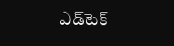ఎడ్‌టెక్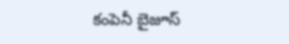కంపెనీ బైజూస్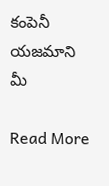కంపెనీ యజమాని మీ

Read More